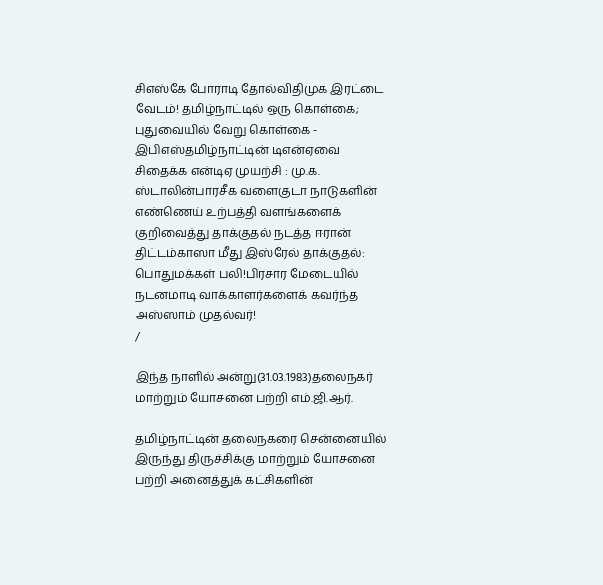சிஎஸ்கே போராடி தோல்விதிமுக இரட்டை வேடம்! தமிழ்நாட்டில் ஒரு கொள்கை; புதுவையில் வேறு கொள்கை - இபிஎஸ்தமிழ்நாட்டின் டிஎன்ஏவை சிதைக்க என்டிஏ முயற்சி : மு.க. ஸ்டாலின்பாரசீக வளைகுடா நாடுகளின் எண்ணெய் உற்பத்தி வளங்களைக் குறிவைத்து தாக்குதல் நடத்த ஈரான் திட்டம்காஸா மீது இஸ்ரேல் தாக்குதல்: பொதுமக்கள் பலி!பிரசார மேடையில் நடனமாடி வாக்காளர்களைக் கவர்ந்த அஸ்ஸாம் முதல்வர்!
/

இந்த நாளில் அன்று(31.03.1983)தலைநகர் மாற்றும் யோசனை பற்றி எம்.ஜி.ஆர்.

தமிழ்நாட்டின் தலைநகரை சென்னையில் இருந்து திருச்சிக்கு மாற்றும் யோசனை பற்றி அனைத்துக் கட்சிகளின்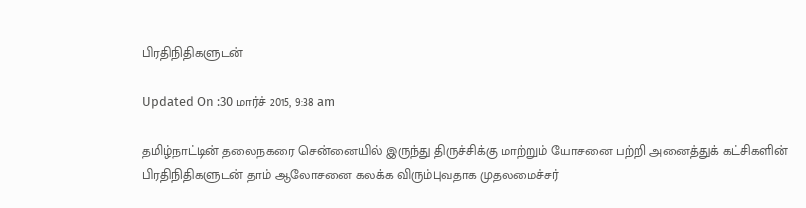பிரதிநிதிகளுடன்

Updated On :30 மார்ச் 2015, 9:38 am

தமிழ்நாட்டின் தலைநகரை சென்னையில் இருந்து திருச்சிக்கு மாற்றும் யோசனை பற்றி அனைத்துக் கட்சிகளின் பிரதிநிதிகளுடன் தாம் ஆலோசனை கலக்க விரும்புவதாக முதலமைச்சர்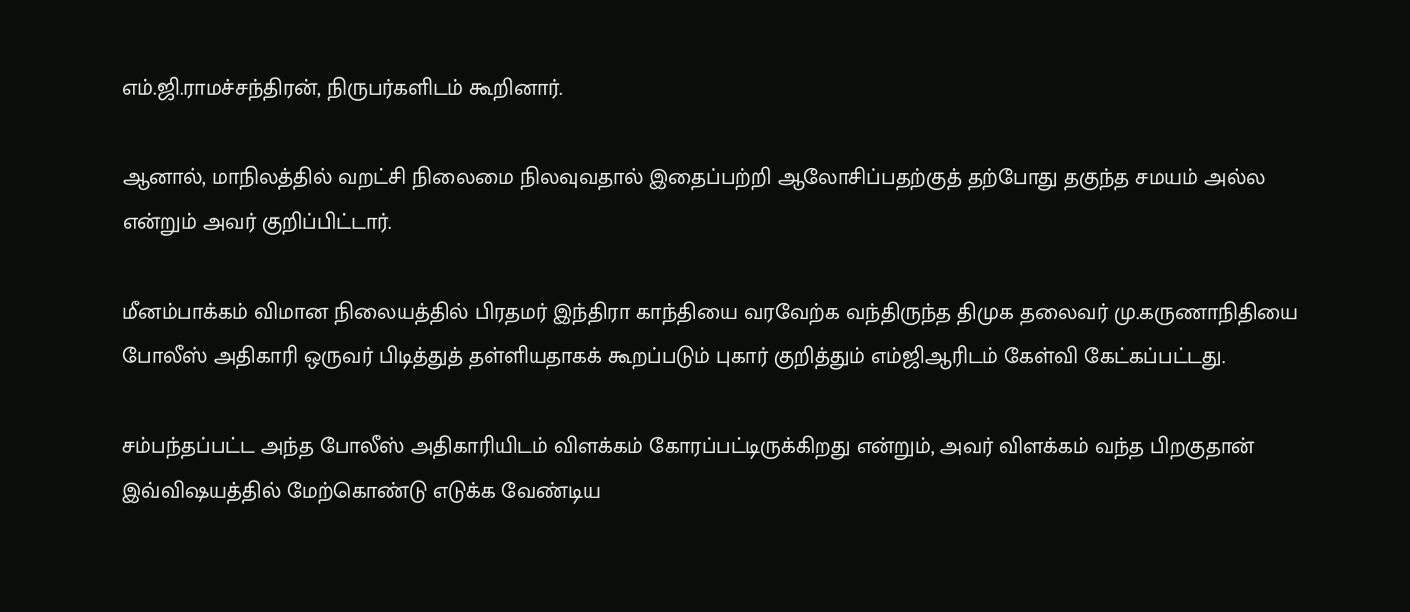எம்.ஜி.ராமச்சந்திரன், நிருபர்களிடம் கூறினார்.

ஆனால், மாநிலத்தில் வறட்சி நிலைமை நிலவுவதால் இதைப்பற்றி ஆலோசிப்பதற்குத் தற்போது தகுந்த சமயம் அல்ல என்றும் அவர் குறிப்பிட்டார்.

மீனம்பாக்கம் விமான நிலையத்தில் பிரதமர் இந்திரா காந்தியை வரவேற்க வந்திருந்த திமுக தலைவர் மு.கருணாநிதியை போலீஸ் அதிகாரி ஒருவர் பிடித்துத் தள்ளியதாகக் கூறப்படும் புகார் குறித்தும் எம்ஜிஆரிடம் கேள்வி கேட்கப்பட்டது.

சம்பந்தப்பட்ட அந்த போலீஸ் அதிகாரியிடம் விளக்கம் கோரப்பட்டிருக்கிறது என்றும், அவர் விளக்கம் வந்த பிறகுதான் இவ்விஷயத்தில் மேற்கொண்டு எடுக்க வேண்டிய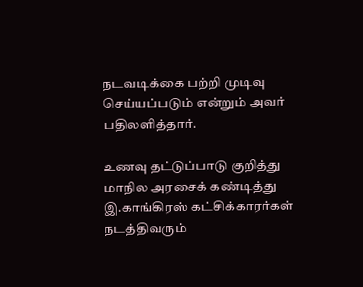நடவடிக்கை பற்றி முடிவு செய்யப்படும் என்றும் அவர் பதிலளித்தார்.

உணவு தட்டுப்பாடு குறித்து மாநில அரசைக் கண்டித்து இ.காங்கிரஸ் கட்சிக்காரர்கள் நடத்திவரும்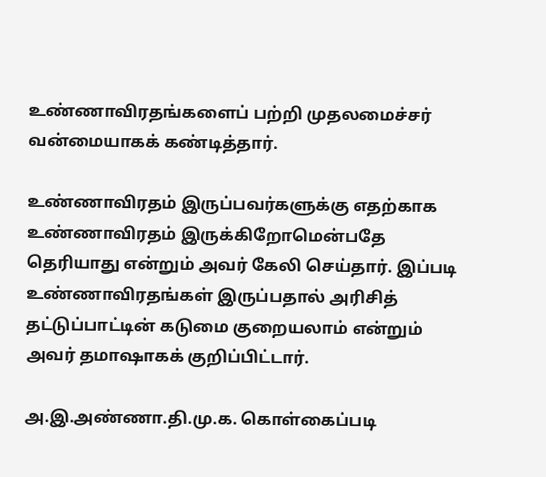உண்ணாவிரதங்களைப் பற்றி முதலமைச்சர் வன்மையாகக் கண்டித்தார்.

உண்ணாவிரதம் இருப்பவர்களுக்கு எதற்காக உண்ணாவிரதம் இருக்கிறோமென்பதே தெரியாது என்றும் அவர் கேலி செய்தார். இப்படி உண்ணாவிரதங்கள் இருப்பதால் அரிசித் தட்டுப்பாட்டின் கடுமை குறையலாம் என்றும் அவர் தமாஷாகக் குறிப்பிட்டார்.

அ.இ.அண்ணா.தி.மு.க. கொள்கைப்படி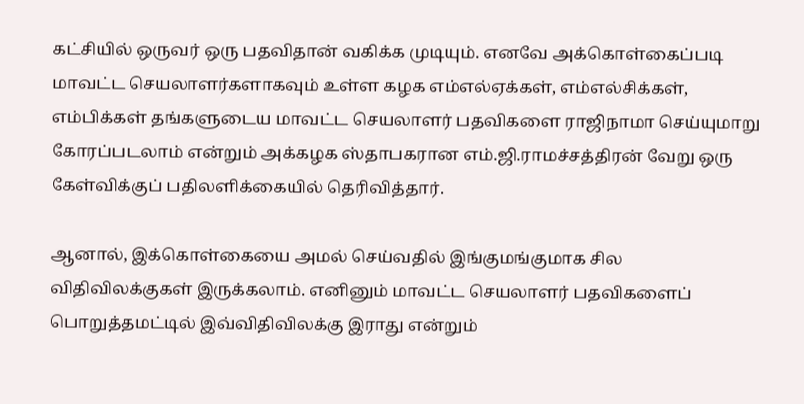கட்சியில் ஒருவர் ஒரு பதவிதான் வகிக்க முடியும். எனவே அக்கொள்கைப்படி மாவட்ட செயலாளர்களாகவும் உள்ள கழக எம்எல்ஏக்கள், எம்எல்சிக்கள், எம்பிக்கள் தங்களுடைய மாவட்ட செயலாளர் பதவிகளை ராஜிநாமா செய்யுமாறு கோரப்படலாம் என்றும் அக்கழக ஸ்தாபகரான எம்.ஜி.ராமச்சத்திரன் வேறு ஒரு கேள்விக்குப் பதிலளிக்கையில் தெரிவித்தார்.

ஆனால், இக்கொள்கையை அமல் செய்வதில் இங்குமங்குமாக சில விதிவிலக்குகள் இருக்கலாம். எனினும் மாவட்ட செயலாளர் பதவிகளைப் பொறுத்தமட்டில் இவ்விதிவிலக்கு இராது என்றும்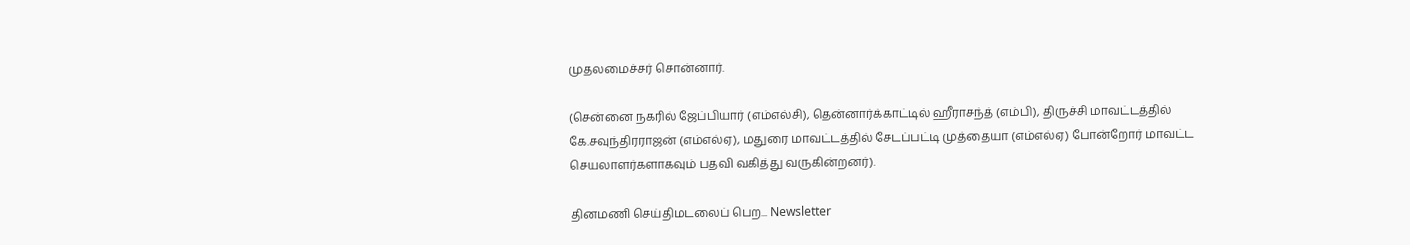முதலமைச்சர் சொன்னார்.

(சென்னை நகரில் ஜேப்பியார் (எம்எல்சி), தென்னார்க்காட்டில் ஹீராசந்த் (எம்பி), திருச்சி மாவட்டத்தில் கே.சவுந்திரராஜன் (எம்எல்ஏ), மதுரை மாவட்டத்தில் சேடப்பட்டி முத்தையா (எம்எல்ஏ) போன்றோர் மாவட்ட செயலாளர்களாகவும் பதவி வகித்து வருகின்றனர்).

தினமணி செய்திமடலைப் பெற... Newsletter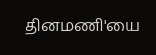தினமணி'யை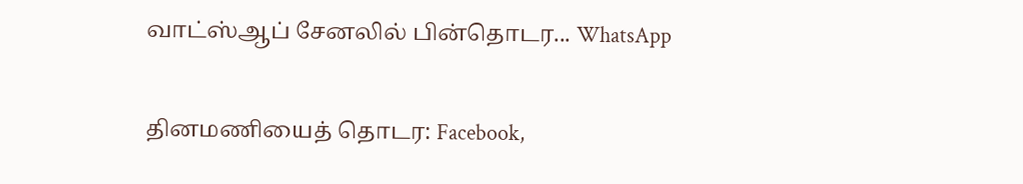வாட்ஸ்ஆப் சேனலில் பின்தொடர... WhatsApp

தினமணியைத் தொடர: Facebook,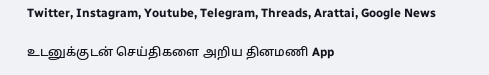Twitter, Instagram, Youtube, Telegram, Threads, Arattai, Google News

உடனுக்குடன் செய்திகளை அறிய தினமணி App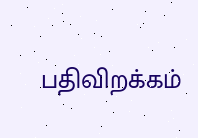பதிவிறக்கம்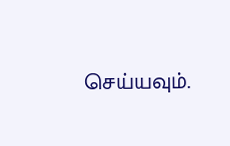செய்யவும்.